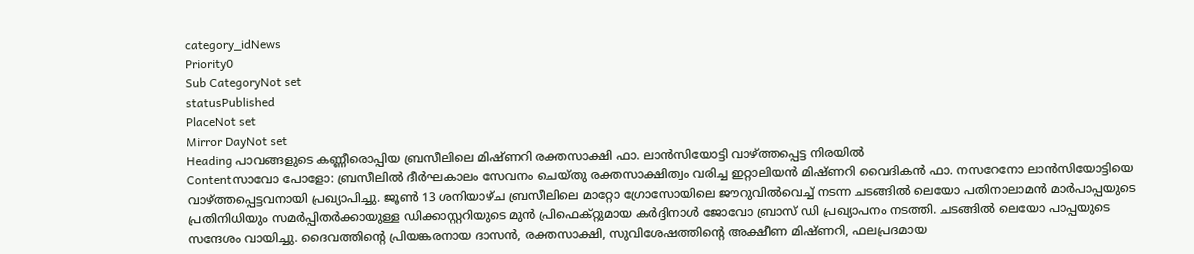category_idNews
Priority0
Sub CategoryNot set
statusPublished
PlaceNot set
Mirror DayNot set
Heading പാവങ്ങളുടെ കണ്ണീരൊപ്പിയ ബ്രസീലിലെ മിഷ്ണറി രക്തസാക്ഷി ഫാ. ലാൻസിയോട്ടി വാഴ്ത്തപ്പെട്ട നിരയില്‍
Contentസാവോ പോളോ: ബ്രസീലിൽ ദീര്‍ഘകാലം സേവനം ചെയ്തു രക്തസാക്ഷിത്വം വരിച്ച ഇറ്റാലിയൻ മിഷ്ണറി വൈദികന്‍ ഫാ. നസറേനോ ലാൻസിയോട്ടിയെ വാഴ്ത്തപ്പെട്ടവനായി പ്രഖ്യാപിച്ചു. ജൂൺ 13 ശനിയാഴ്ച ബ്രസീലിലെ മാറ്റോ ഗ്രോസോയിലെ ജൗറുവിൽവെച്ച് നടന്ന ചടങ്ങില്‍ ലെയോ പതിനാലാമൻ മാർപാപ്പയുടെ പ്രതിനിധിയും സമര്‍പ്പിതര്‍ക്കായുള്ള ഡിക്കാസ്റ്ററിയുടെ മുന്‍ പ്രിഫെക്റ്റുമായ കർദ്ദിനാൾ ജോവോ ബ്രാസ് ഡി പ്രഖ്യാപനം നടത്തി. ചടങ്ങില്‍ ലെയോ പാപ്പയുടെ സന്ദേശം വായിച്ചു. ദൈവത്തിന്റെ പ്രിയങ്കരനായ ദാസൻ, രക്തസാക്ഷി, സുവിശേഷത്തിന്റെ അക്ഷീണ മിഷ്ണറി, ഫലപ്രദമായ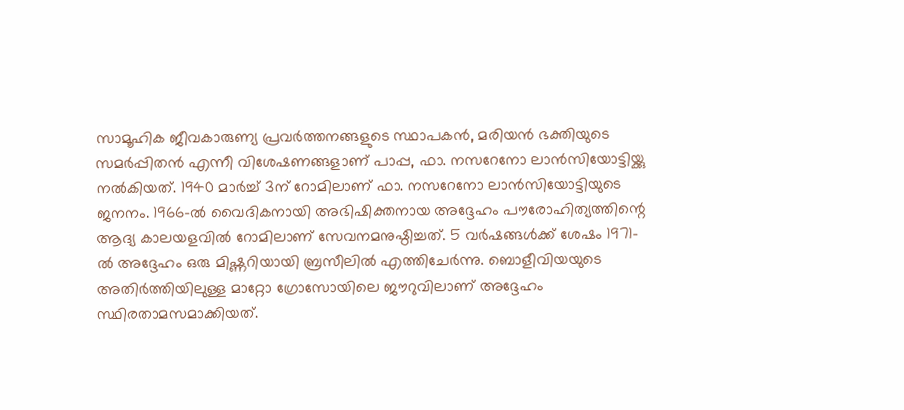സാമൂഹിക ജീവകാരുണ്യ പ്രവർത്തനങ്ങളുടെ സ്ഥാപകൻ, മരിയൻ ഭക്തിയുടെ സമർപ്പിതന്‍ എന്നീ വിശേഷണങ്ങളാണ് പാപ്പ, ഫാ. നസറേനോ ലാൻസിയോട്ടിയ്ക്കു നല്‍കിയത്. 1940 മാർച്ച് 3ന് റോമിലാണ് ഫാ. നസറേനോ ലാൻസിയോട്ടിയുടെ ജനനം. 1966-ൽ വൈദികനായി അഭിഷിക്തനായ അദ്ദേഹം പൗരോഹിത്യത്തിന്റെ ആദ്യ കാലയളവില്‍ റോമിലാണ് സേവനമനുഷ്ഠിച്ചത്. 5 വര്‍ഷങ്ങള്‍ക്ക് ശേഷം 1971-ൽ അദ്ദേഹം ഒരു മിഷ്ണറിയായി ബ്രസീലിൽ എത്തിചേര്‍ന്നു. ബൊളീവിയയുടെ അതിർത്തിയിലുള്ള മാറ്റോ ഗ്രോസോയിലെ ജൗറുവിലാണ് അദ്ദേഹം സ്ഥിരതാമസമാക്കിയത്.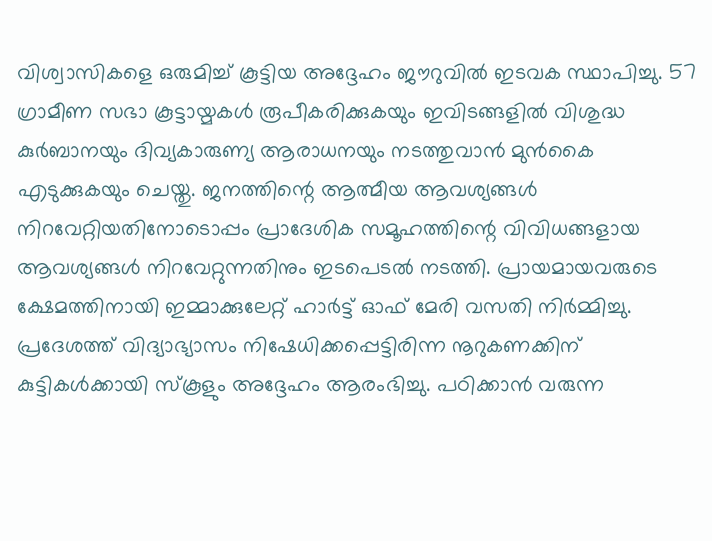വിശ്വാസികളെ ഒരുമിച്ച് കൂട്ടിയ അദ്ദേഹം ജൗറുവിൽ ഇടവക സ്ഥാപിച്ചു. 57 ഗ്രാമീണ സഭാ കൂട്ടായ്മകള്‍ രൂപീകരിക്കുകയും ഇവിടങ്ങളില്‍ വിശുദ്ധ കുര്‍ബാനയും ദിവ്യകാരുണ്യ ആരാധനയും നടത്തുവാന്‍ മുന്‍കൈ എടുക്കുകയും ചെയ്തു. ജനത്തിന്റെ ആത്മീയ ആവശ്യങ്ങള്‍ നിറവേറ്റിയതിനോടൊപ്പം പ്രാദേശിക സമൂഹത്തിന്റെ വിവിധങ്ങളായ ആവശ്യങ്ങള്‍ നിറവേറ്റുന്നതിനും ഇടപെടല്‍ നടത്തി. പ്രായമായവരുടെ ക്ഷേമത്തിനായി ഇമ്മാക്കുലേറ്റ് ഹാർട്ട് ഓഫ് മേരി വസതി നിർമ്മിച്ചു. പ്രദേശത്ത് വിദ്യാഭ്യാസം നിഷേധിക്കപ്പെട്ടിരിന്ന നൂറുകണക്കിന് കുട്ടികൾക്കായി സ്കൂളും അദ്ദേഹം ആരംഭിച്ചു. പഠിക്കാന്‍ വരുന്ന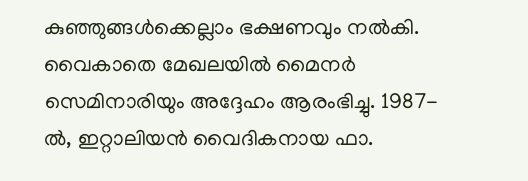കുഞ്ഞുങ്ങള്‍ക്കെല്ലാം ഭക്ഷണവും നൽകി. വൈകാതെ മേഖലയില്‍ മൈനർ സെമിനാരിയും അദ്ദേഹം ആരംഭിച്ചു. 1987-ൽ, ഇറ്റാലിയൻ വൈദികനായ ഫാ.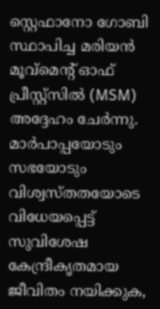സ്റ്റെഫാനോ ഗോബി സ്ഥാപിച്ച മരിയൻ മൂവ്‌മെന്റ് ഓഫ് പ്രീസ്റ്റ്‌സിൽ (MSM) അദ്ദേഹം ചേർന്നു. മാർപാപ്പയോടും സഭയോടും വിശ്വസ്തതയോടെ വിധേയപ്പെട്ട് സുവിശേഷ കേന്ദ്രീകൃതമായ ജീവിതം നയിക്കുക,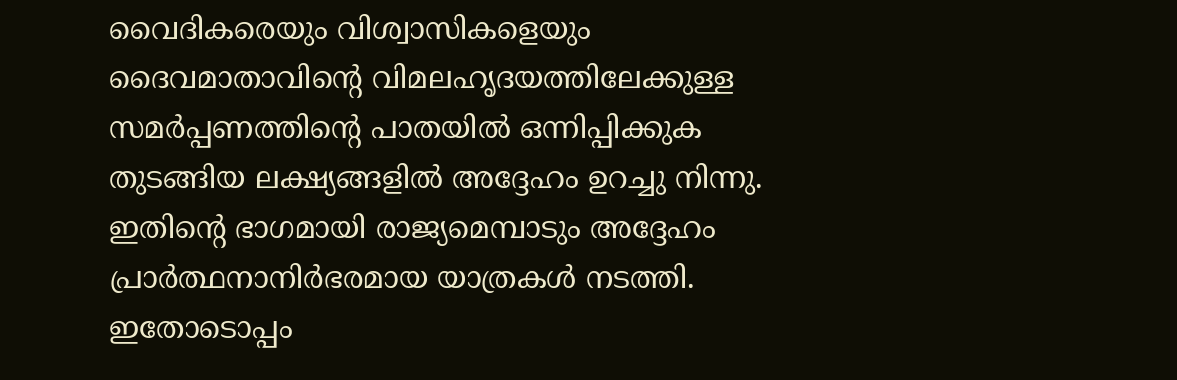വൈദികരെയും വിശ്വാസികളെയും ദൈവമാതാവിന്റെ വിമലഹൃദയത്തിലേക്കുള്ള സമർപ്പണത്തിന്റെ പാതയിൽ ഒന്നിപ്പിക്കുക തുടങ്ങിയ ലക്ഷ്യങ്ങളില്‍ അദ്ദേഹം ഉറച്ചു നിന്നു. ഇതിന്റെ ഭാഗമായി രാജ്യമെമ്പാടും അദ്ദേഹം പ്രാര്‍ത്ഥനാനിര്‍ഭരമായ യാത്രകള്‍ നടത്തി. ഇതോടൊപ്പം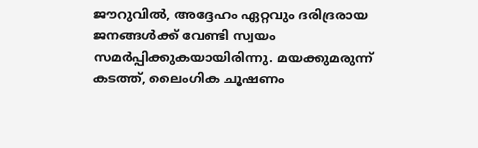ജൗറുവിൽ, അദ്ദേഹം ഏറ്റവും ദരിദ്രരായ ജനങ്ങൾക്ക് വേണ്ടി സ്വയം സമർപ്പിക്കുകയായിരിന്നു. മയക്കുമരുന്ന് കടത്ത്, ലൈംഗിക ചൂഷണം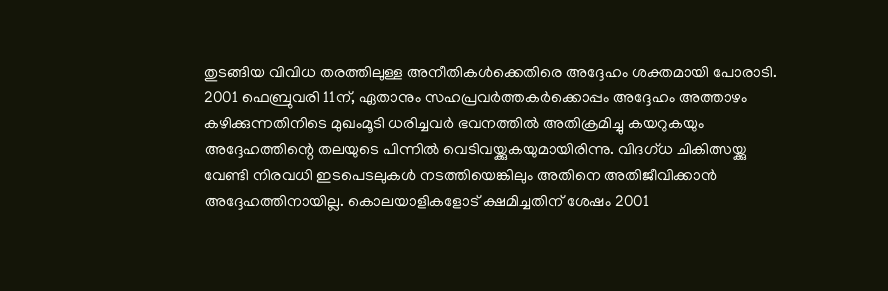തുടങ്ങിയ വിവിധ തരത്തിലുള്ള അനീതികൾക്കെതിരെ അദ്ദേഹം ശക്തമായി പോരാടി. 2001 ഫെബ്രുവരി 11ന്, ഏതാനും സഹപ്രവർത്തകർക്കൊപ്പം അദ്ദേഹം അത്താഴം കഴിക്കുന്നതിനിടെ മുഖംമൂടി ധരിച്ചവര്‍ ഭവനത്തില്‍ അതിക്രമിച്ചു കയറുകയും അദ്ദേഹത്തിന്റെ തലയുടെ പിന്നിൽ വെടിവയ്ക്കുകയുമായിരിന്നു. വിദഗ്ധ ചികിത്സയ്ക്കു വേണ്ടി നിരവധി ഇടപെടലുകള്‍ നടത്തിയെങ്കിലും അതിനെ അതിജീവിക്കാന്‍ അദ്ദേഹത്തിനായില്ല. കൊലയാളികളോട് ക്ഷമിച്ചതിന് ശേഷം 2001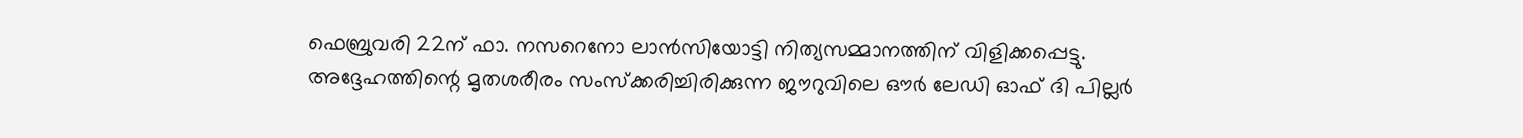ഫെബ്രുവരി 22ന് ഫാ. നസറെനോ ലാൻസിയോട്ടി നിത്യസമ്മാനത്തിന് വിളിക്കപ്പെട്ടു. അദ്ദേഹത്തിന്റെ മൃതശരീരം സംസ്ക്കരിച്ചിരിക്കുന്ന ജൗറുവിലെ ഔർ ലേഡി ഓഫ് ദി പില്ലര്‍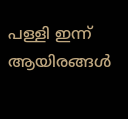പള്ളി ഇന്ന് ആയിരങ്ങള്‍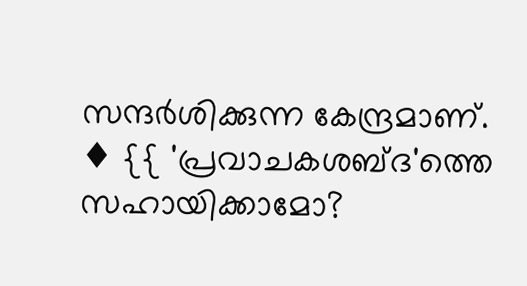സന്ദര്‍ശിക്കുന്ന കേന്ദ്രമാണ്. ♦ {{ 'പ്രവാചകശബ്‌ദ'ത്തെ സഹായിക്കാമോ?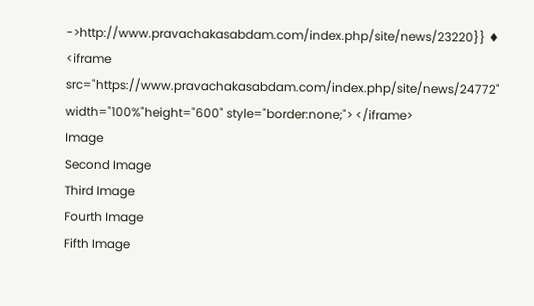->http://www.pravachakasabdam.com/index.php/site/news/23220}} ♦ <iframe src="https://www.pravachakasabdam.com/index.php/site/news/24772" width="100%"height="600" style="border:none;"> </iframe>
Image
Second Image
Third Image
Fourth Image
Fifth Image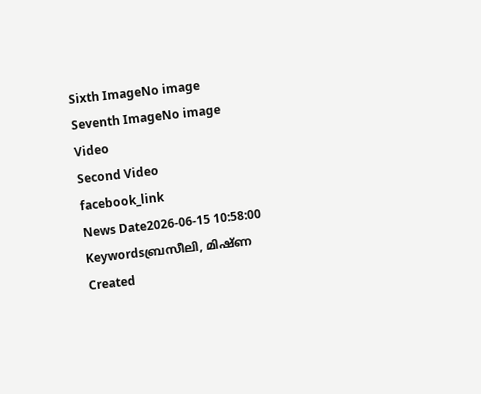Sixth ImageNo image
Seventh ImageNo image
Video
Second Video
facebook_link
News Date2026-06-15 10:58:00
Keywordsബ്രസീലി, മിഷ്ണ
Created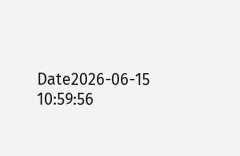Date2026-06-15 10:59:56